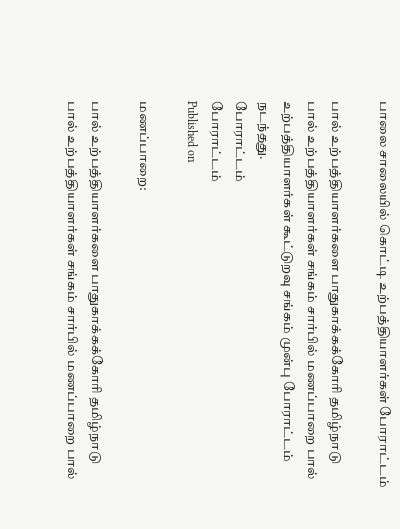பாலை சாலையில் கொட்டி உற்பத்தியாளர்கள் போராட்டம்

பால் உற்பத்தியாளர்களை பாதுகாக்கக்கோரி தமிழ்நாடு பால் உற்பத்தியாளர்கள் சங்கம் சார்பில் மணப்பாறை பால் உற்பத்தியாளர்கள் கூட்டுறவு சங்கம் முன்பு போராட்டம் நடந்தது.
போராட்டம்
போராட்டம்
Published on

மணப்பாறை:

பால் உற்பத்தியாளர்களை பாதுகாக்கக்கோரி தமிழ்நாடு பால் உற்பத்தியாளர்கள் சங்கம் சார்பில் மணப்பாறை பால்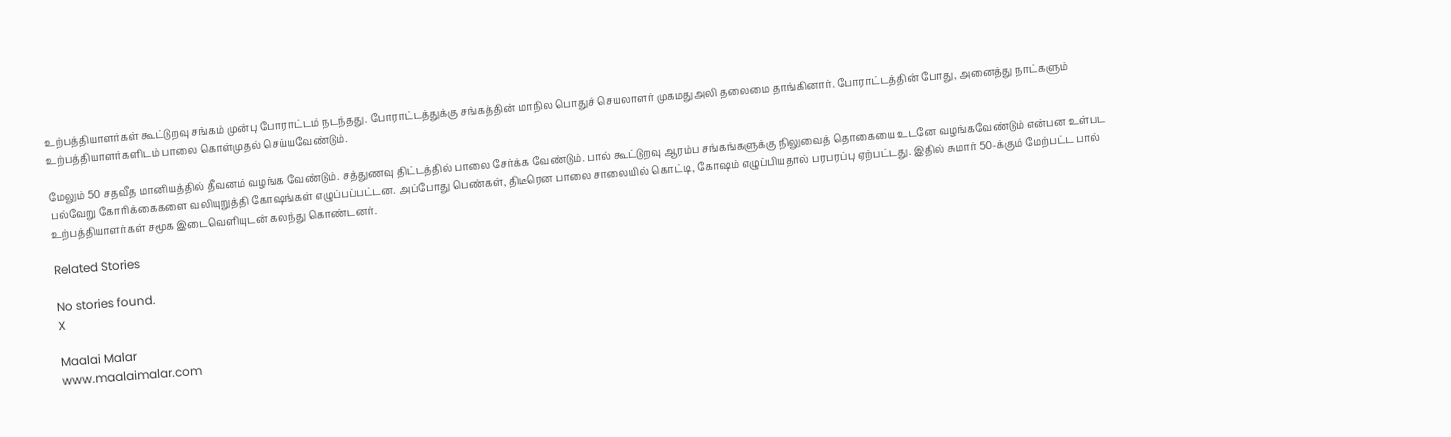உற்பத்தியாளர்கள் கூட்டுறவு சங்கம் முன்பு போராட்டம் நடந்தது. போராட்டத்துக்கு சங்கத்தின் மாநில பொதுச் செயலாளர் முகமதுஅலி தலைமை தாங்கினார். போராட்டத்தின் போது, அனைத்து நாட்களும் உற்பத்தியாளர்களிடம் பாலை கொள்முதல் செய்யவேண்டும்.

மேலும் 50 சதவீத மானியத்தில் தீவனம் வழங்க வேண்டும். சத்துணவு திட்டத்தில் பாலை சேர்க்க வேண்டும். பால் கூட்டுறவு ஆரம்ப சங்கங்களுக்கு நிலுவைத் தொகையை உடனே வழங்கவேண்டும் என்பன உள்பட பல்வேறு கோரிக்கைகளை வலியுறுத்தி கோஷங்கள் எழுப்பப்பட்டன. அப்போது பெண்கள், திடீரென பாலை சாலையில் கொட்டி, கோஷம் எழுப்பியதால் பரபரப்பு ஏற்பட்டது. இதில் சுமார் 50-க்கும் மேற்பட்ட பால் உற்பத்தியாளர்கள் சமூக இடைவெளியுடன் கலந்து கொண்டனர்.

Related Stories

No stories found.
X

Maalai Malar
www.maalaimalar.com